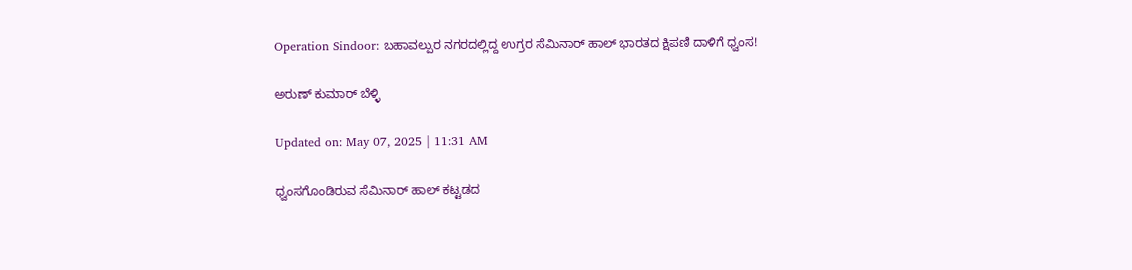Operation Sindoor: ಬಹಾವಲ್ಪುರ ನಗರದಲ್ಲಿದ್ದ ಉಗ್ರರ ಸೆಮಿನಾರ್ ಹಾಲ್ ಭಾರತದ ಕ್ಷಿಪಣಿ ದಾಳಿಗೆ ಧ್ವಂಸ!

ಅರುಣ್ ಕುಮಾರ್ ಬೆಳ್ಳಿ

Updated on: May 07, 2025 | 11:31 AM

ಧ್ವಂಸಗೊಂಡಿರುವ ಸೆಮಿನಾರ್ ಹಾಲ್ ಕಟ್ಟಡದ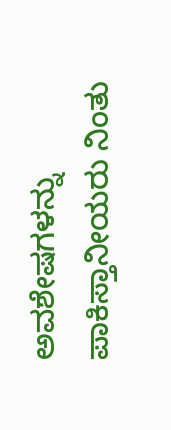ಅವಶೇಷಗಳನ್ನು ಪಾಕಿಸ್ತಾನೀಯರು ನಿಂತು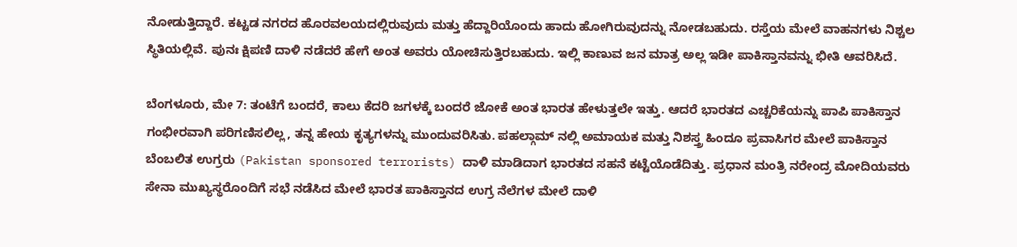ನೋಡುತ್ತಿದ್ದಾರೆ. ಕಟ್ಟಡ ನಗರದ ಹೊರವಲಯದಲ್ಲಿರುವುದು ಮತ್ತು ಹೆದ್ದಾರಿಯೊಂದು ಹಾದು ಹೋಗಿರುವುದನ್ನು ನೋಡಬಹುದು. ರಸ್ತೆಯ ಮೇಲೆ ವಾಹನಗಳು ನಿಶ್ಚಲ ಸ್ಥಿತಿಯಲ್ಲಿವೆ. ಪುನಃ ಕ್ಷಿಪಣಿ ದಾಳಿ ನಡೆದರೆ ಹೇಗೆ ಅಂತ ಅವರು ಯೋಚಿಸುತ್ತಿರಬಹುದು. ಇಲ್ಲಿ ಕಾಣುವ ಜನ ಮಾತ್ರ ಅಲ್ಲ ಇಡೀ ಪಾಕಿಸ್ತಾನವನ್ನು ಭೀತಿ ಆವರಿಸಿದೆ.

ಬೆಂಗಳೂರು, ಮೇ 7: ತಂಟೆಗೆ ಬಂದರೆ, ಕಾಲು ಕೆದರಿ ಜಗಳಕ್ಕೆ ಬಂದರೆ ಜೋಕೆ ಅಂತ ಭಾರತ ಹೇಳುತ್ತಲೇ ಇತ್ತು. ಆದರೆ ಭಾರತದ ಎಚ್ಚರಿಕೆಯನ್ನು ಪಾಪಿ ಪಾಕಿಸ್ತಾನ ಗಂಭೀರವಾಗಿ ಪರಿಗಣಿಸಲಿಲ್ಲ, ತನ್ನ ಹೇಯ ಕೃತ್ಯಗಳನ್ನು ಮುಂದುವರಿಸಿತು. ಪಹಲ್ಗಾಮ್ ನಲ್ಲಿ ಅಮಾಯಕ ಮತ್ತು ನಿಶಸ್ತ್ರ ಹಿಂದೂ ಪ್ರವಾಸಿಗರ ಮೇಲೆ ಪಾಕಿಸ್ತಾನ ಬೆಂಬಲಿತ ಉಗ್ರರು (Pakistan sponsored terrorists) ದಾಳಿ ಮಾಡಿದಾಗ ಭಾರತದ ಸಹನೆ ಕಟ್ಟೆಯೊಡೆದಿತ್ತು. ಪ್ರಧಾನ ಮಂತ್ರಿ ನರೇಂದ್ರ ಮೋದಿಯವರು ಸೇನಾ ಮುಖ್ಯಸ್ಥರೊಂದಿಗೆ ಸಭೆ ನಡೆಸಿದ ಮೇಲೆ ಭಾರತ ಪಾಕಿಸ್ತಾನದ ಉಗ್ರ ನೆಲೆಗಳ ಮೇಲೆ ದಾಳಿ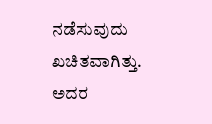ನಡೆಸುವುದು ಖಚಿತವಾಗಿತ್ತು. ಅದರ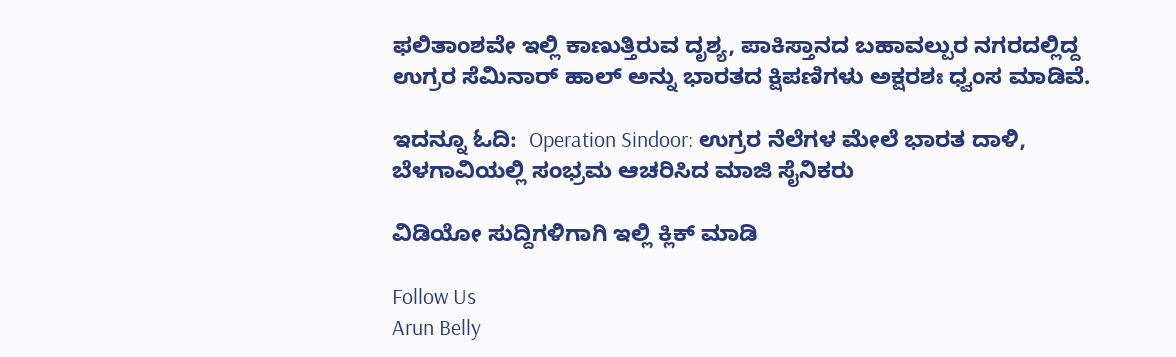ಫಲಿತಾಂಶವೇ ಇಲ್ಲಿ ಕಾಣುತ್ತಿರುವ ದೃಶ್ಯ, ಪಾಕಿಸ್ತಾನದ ಬಹಾವಲ್ಪುರ ನಗರದಲ್ಲಿದ್ದ ಉಗ್ರರ ಸೆಮಿನಾರ್ ಹಾಲ್ ಅನ್ನು ಭಾರತದ ಕ್ಷಿಪಣಿಗಳು ಅಕ್ಷರಶಃ ಧ್ವಂಸ ಮಾಡಿವೆ.

ಇದನ್ನೂ ಓದಿ:  Operation Sindoor: ಉಗ್ರರ ನೆಲೆಗಳ ಮೇಲೆ ಭಾರತ ದಾಳಿ, ಬೆಳಗಾವಿಯಲ್ಲಿ ಸಂಭ್ರಮ ಆಚರಿಸಿದ ಮಾಜಿ ಸೈನಿಕರು

ವಿಡಿಯೋ ಸುದ್ದಿಗಳಿಗಾಗಿ ಇಲ್ಲಿ ಕ್ಲಿಕ್ ಮಾಡಿ

Follow Us
Arun Belly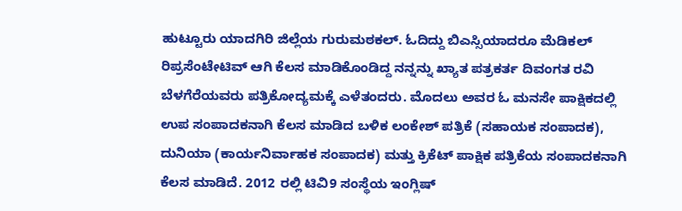ಹುಟ್ಟೂರು ಯಾದಗಿರಿ ಜಿಲ್ಲೆಯ ಗುರುಮಠಕಲ್. ಓದಿದ್ದು ಬಿಎಸ್ಸಿಯಾದರೂ ಮೆಡಿಕಲ್ ರಿಪ್ರಸೆಂಟೇಟಿವ್ ಆಗಿ ಕೆಲಸ ಮಾಡಿಕೊಂಡಿದ್ದ ನನ್ನನ್ನು ಖ್ಯಾತ ಪತ್ರಕರ್ತ ದಿವಂಗತ ರವಿ ಬೆಳಗೆರೆಯವರು ಪತ್ರಿಕೋದ್ಯಮಕ್ಕೆ ಎಳೆತಂದರು. ಮೊದಲು ಅವರ ಓ ಮನಸೇ ಪಾಕ್ಷಿಕದಲ್ಲಿ ಉಪ ಸಂಪಾದಕನಾಗಿ ಕೆಲಸ ಮಾಡಿದ ಬಳಿಕ ಲಂಕೇಶ್ ಪತ್ರಿಕೆ (ಸಹಾಯಕ ಸಂಪಾದಕ), ದುನಿಯಾ (ಕಾರ್ಯನಿರ್ವಾಹಕ ಸಂಪಾದಕ) ಮತ್ತು ಕ್ರಿಕೆಟ್ ಪಾಕ್ಷಿಕ ಪತ್ರಿಕೆಯ ಸಂಪಾದಕನಾಗಿ ಕೆಲಸ ಮಾಡಿದೆ. 2012 ರಲ್ಲಿ ಟಿವಿ9 ಸಂಸ್ಥೆಯ ಇಂಗ್ಲಿಷ್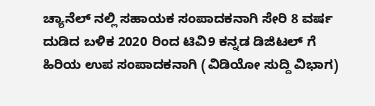ಚ್ಯಾನೆಲ್ ನಲ್ಲಿ ಸಹಾಯಕ ಸಂಪಾದಕನಾಗಿ ಸೇರಿ 8 ವರ್ಷ ದುಡಿದ ಬಳಿಕ 2020 ರಿಂದ ಟಿವಿ9 ಕನ್ನಡ ಡಿಜಿಟಲ್ ಗೆ ಹಿರಿಯ ಉಪ ಸಂಪಾದಕನಾಗಿ (ವಿಡಿಯೋ ಸುದ್ದಿ ವಿಭಾಗ)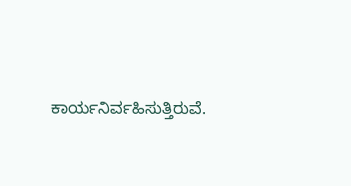ಕಾರ್ಯನಿರ್ವಹಿಸುತ್ತಿರುವೆ.